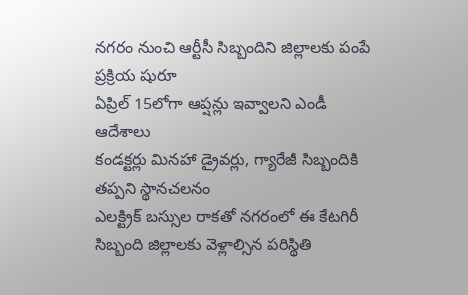నగరం నుంచి ఆర్టీసీ సిబ్బందిని జిల్లాలకు పంపే ప్రక్రియ షురూ
ఏప్రిల్ 15లోగా ఆప్షన్లు ఇవ్వాలని ఎండీ ఆదేశాలు
కండక్టర్లు మినహా డ్రైవర్లు, గ్యారేజీ సిబ్బందికి తప్పని స్థానచలనం
ఎలక్ట్రిక్ బస్సుల రాకతో నగరంలో ఈ కేటగిరీ సిబ్బంది జిల్లాలకు వెళ్లాల్సిన పరిస్థితి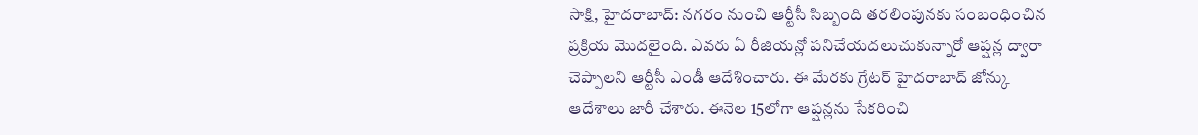సాక్షి, హైదరాబాద్: నగరం నుంచి ఆర్టీసీ సిబ్బంది తరలింపునకు సంబంధించిన ప్రక్రియ మొదలైంది. ఎవరు ఏ రీజియన్లో పనిచేయదలుచుకున్నారో ఆప్షన్ల ద్వారా చెప్పాలని ఆర్టీసీ ఎండీ ఆదేశించారు. ఈ మేరకు గ్రేటర్ హైదరాబాద్ జోన్కు ఆదేశాలు జారీ చేశారు. ఈనెల 15లోగా ఆప్షన్లను సేకరించి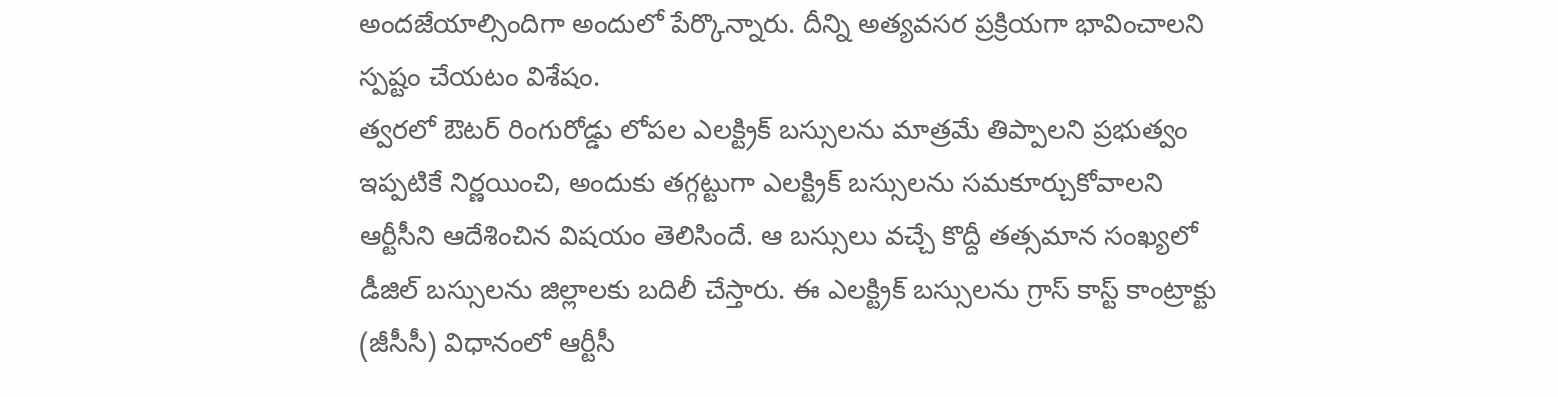అందజేయాల్సిందిగా అందులో పేర్కొన్నారు. దీన్ని అత్యవసర ప్రక్రియగా భావించాలని స్పష్టం చేయటం విశేషం.
త్వరలో ఔటర్ రింగురోడ్డు లోపల ఎలక్ట్రిక్ బస్సులను మాత్రమే తిప్పాలని ప్రభుత్వం ఇప్పటికే నిర్ణయించి, అందుకు తగ్గట్టుగా ఎలక్ట్రిక్ బస్సులను సమకూర్చుకోవాలని ఆర్టీసీని ఆదేశించిన విషయం తెలిసిందే. ఆ బస్సులు వచ్చే కొద్దీ తత్సమాన సంఖ్యలో డీజిల్ బస్సులను జిల్లాలకు బదిలీ చేస్తారు. ఈ ఎలక్ట్రిక్ బస్సులను గ్రాస్ కాస్ట్ కాంట్రాక్టు (జీసీసీ) విధానంలో ఆర్టీసీ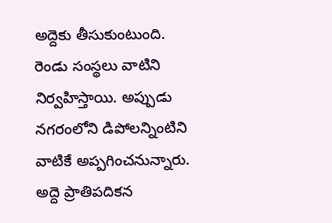అద్దెకు తీసుకుంటుంది. రెండు సంస్థలు వాటిని నిర్వహిస్తాయి. అప్పుడు నగరంలోని డిపోలన్నింటిని వాటికే అప్పగించనున్నారు.
అద్దె ప్రాతిపదికన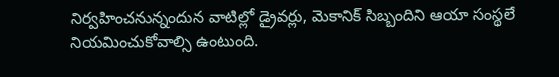నిర్వహించనున్నందున వాటిల్లో డ్రైవర్లు, మెకానిక్ సిబ్బందిని ఆయా సంస్థలే నియమించుకోవాల్సి ఉంటుంది.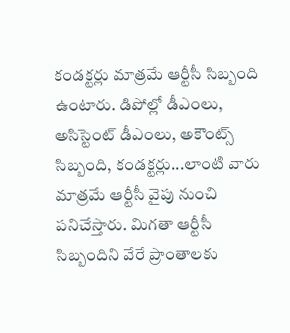కండక్టర్లు మాత్రమే ఆర్టీసీ సిబ్బంది ఉంటారు. డిపోల్లో డీఎంలు, అసిస్టెంట్ డీఎంలు, అకౌంట్స్ సిబ్బంది, కండక్టర్లు...లాంటి వారు మాత్రమే ఆర్టీసీ వైపు నుంచి పనిచేస్తారు. మిగతా ఆర్టీసీ సిబ్బందిని వేరే ప్రాంతాలకు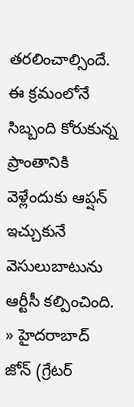తరలించాల్సిందే. ఈ క్రమంలోనే సిబ్బంది కోరుకున్న ప్రాంతానికి వెళ్లేందుకు ఆప్షన్ ఇచ్చుకునే వెసులుబాటును ఆర్టీసీ కల్పించింది.
» హైదరాబాద్ జోన్ (గ్రేటర్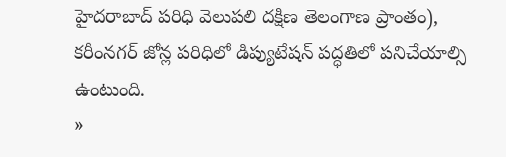హైదరాబాద్ పరిధి వెలుపలి దక్షిణ తెలంగాణ ప్రాంతం), కరీంనగర్ జోన్ల పరిధిలో డిప్యుటేషన్ పద్ధతిలో పనిచేయాల్సి ఉంటుంది.
»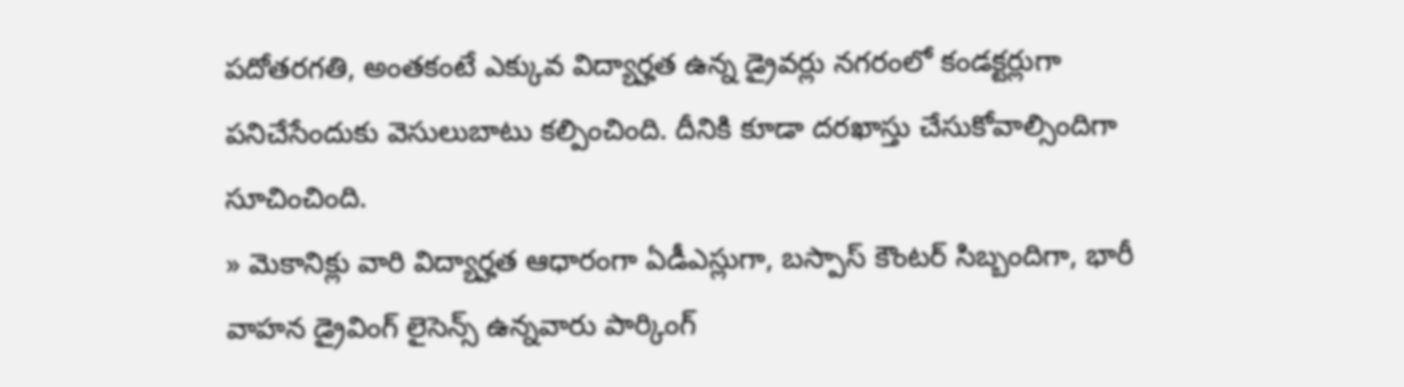పదోతరగతి, అంతకంటే ఎక్కువ విద్యార్హత ఉన్న డ్రైవర్లు నగరంలో కండక్టర్లుగా పనిచేసేందుకు వెసులుబాటు కల్పించింది. దీనికి కూడా దరఖాస్తు చేసుకోవాల్సిందిగా సూచించింది.
» మెకానిక్లు వారి విద్యార్హత ఆధారంగా ఏడీఎస్లుగా, బస్పాస్ కౌంటర్ సిబ్బందిగా, భారీ వాహన డ్రైవింగ్ లైసెన్స్ ఉన్నవారు పార్కింగ్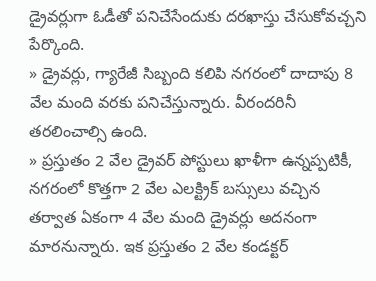డ్రైవర్లుగా ఓడీతో పనిచేసేందుకు దరఖాస్తు చేసుకోవచ్చని పేర్కొంది.
» డ్రైవర్లు, గ్యారేజీ సిబ్బంది కలిపి నగరంలో దాదాపు 8 వేల మంది వరకు పనిచేస్తున్నారు. వీరందరినీ తరలించాల్సి ఉంది.
» ప్రస్తుతం 2 వేల డ్రైవర్ పోస్టులు ఖాళీగా ఉన్నప్పటికీ, నగరంలో కొత్తగా 2 వేల ఎలక్ట్రిక్ బస్సులు వచ్చిన తర్వాత ఏకంగా 4 వేల మంది డ్రైవర్లు అదనంగా మారనున్నారు. ఇక ప్రస్తుతం 2 వేల కండక్టర్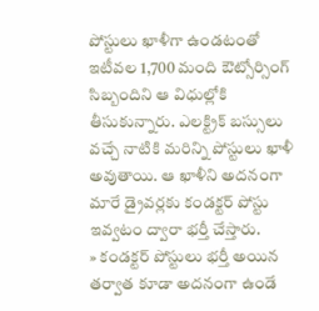పోస్టులు ఖాళీగా ఉండటంతో ఇటీవల 1,700 మంది ఔట్సోర్సింగ్ సిబ్బందిని ఆ విధుల్లోకి తీసుకున్నారు. ఎలక్ట్రిక్ బస్సులు వచ్చే నాటికి మరిన్ని పోస్టులు ఖాళీ అవుతాయి. ఆ ఖాళీని అదనంగా మారే డ్రైవర్లకు కండక్టర్ పోస్టు ఇవ్వటం ద్వారా భర్తీ చేస్తారు.
» కండక్టర్ పోస్టులు భర్తీ అయిన తర్వాత కూడా అదనంగా ఉండే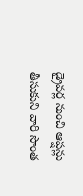డ్రైవర్ల నుంచి ఆప్షన్లు తీసుకుని వారి సొంత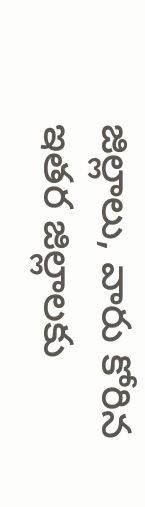జిల్లాలు, వారు కోరిన ఇతర జిల్లాలకు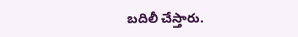బదిలీ చేస్తారు.